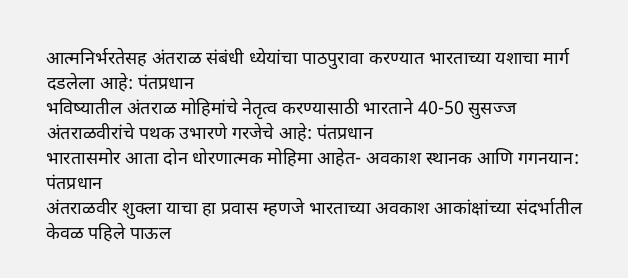आत्मनिर्भरतेसह अंतराळ संबंधी ध्येयांचा पाठपुरावा करण्यात भारताच्या यशाचा मार्ग दडलेला आहे: पंतप्रधान
भविष्यातील अंतराळ मोहिमांचे नेतृत्व करण्यासाठी भारताने 40-50 सुसज्ज अंतराळवीरांचे पथक उभारणे गरजेचे आहे: पंतप्रधान
भारतासमोर आता दोन धोरणात्मक मोहिमा आहेत- अवकाश स्थानक आणि गगनयान: पंतप्रधान
अंतराळवीर शुक्ला याचा हा प्रवास म्हणजे भारताच्या अवकाश आकांक्षांच्या संदर्भातील केवळ पहिले पाऊल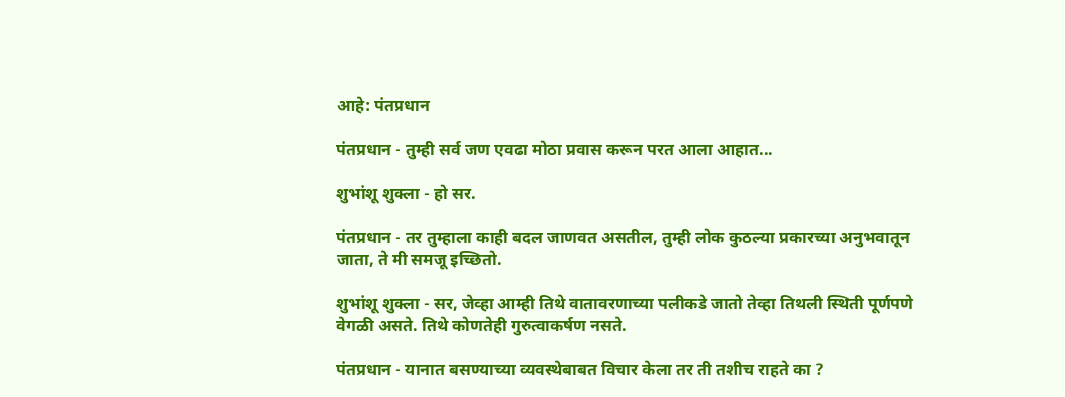आहे: पंतप्रधान

पंतप्रधान - तुम्ही सर्व जण एवढा मोठा प्रवास करून परत आला आहात...

शुभांशू शुक्ला - हो सर.

पंतप्रधान - तर तुम्हाला काही बदल जाणवत असतील, तुम्ही लोक कुठल्या प्रकारच्या अनुभवातून जाता, ते मी समजू इच्छितो.

शुभांशू शुक्ला - सर, जेव्हा आम्ही तिथे वातावरणाच्या पलीकडे जातो तेव्हा तिथली स्थिती पूर्णपणे वेगळी असते. तिथे कोणतेही गुरुत्वाकर्षण नसते.

पंतप्रधान - यानात बसण्याच्या व्यवस्थेबाबत विचार केला तर ती तशीच राहते का ?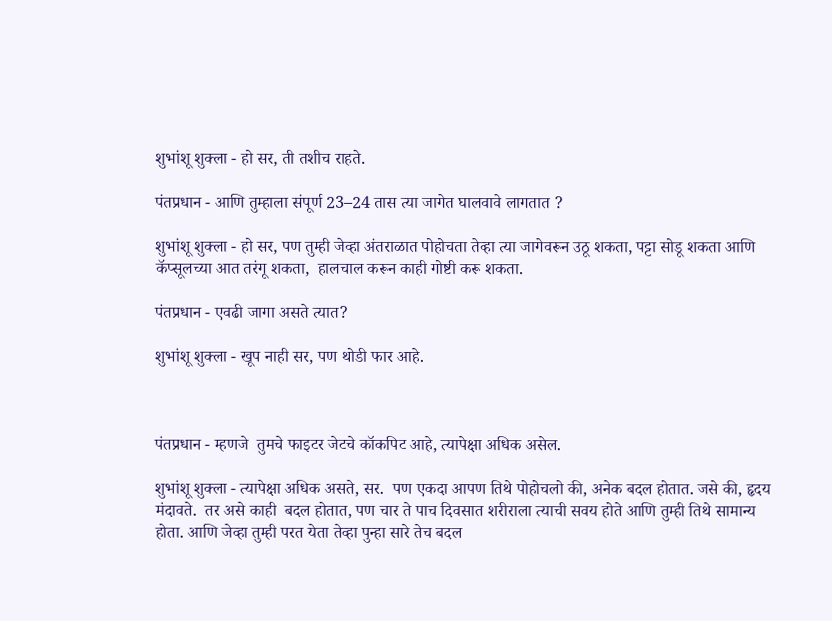शुभांशू शुक्ला - हो सर, ती तशीच राहते.

पंतप्रधान - आणि तुम्हाला संपूर्ण 23–24 तास त्या जागेत घालवावे लागतात ?

शुभांशू शुक्ला - हो सर, पण तुम्ही जेव्हा अंतराळात पोहोचता तेव्हा त्या जागेवरून उठू शकता, पट्टा सोडू शकता आणि कॅप्सूलच्या आत तरंगू शकता,  हालचाल करून काही गोष्टी करू शकता.

पंतप्रधान - एवढी जागा असते त्यात?

शुभांशू शुक्ला - खूप नाही सर, पण थोडी फार आहे.



पंतप्रधान - म्हणजे  तुमचे फाइटर जेटचे कॉकपिट आहे, त्यापेक्षा अधिक असेल.

शुभांशू शुक्ला - त्यापेक्षा अधिक असते, सर.  पण एकदा आपण तिथे पोहोचलो की, अनेक बदल होतात. जसे की, हृदय मंदावते.  तर असे काही  बदल होतात, पण चार ते पाच दिवसात शरीराला त्याची सवय होते आणि तुम्ही तिथे सामान्य होता. आणि जेव्हा तुम्ही परत येता तेव्हा पुन्हा सारे तेच बदल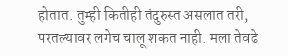होतात. तुम्ही कितीही तंदुरुस्त असलात तरी, परतल्यावर लगेच चालू शकत नाही. मला तेवढे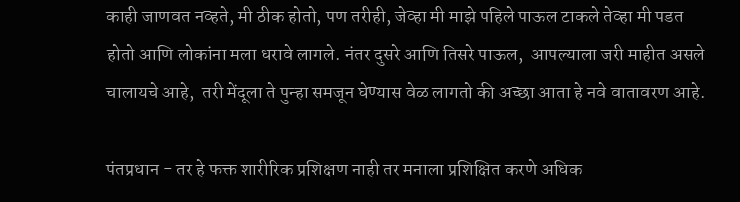काही जाणवत नव्हते, मी ठीक होतो, पण तरीही, जेव्हा मी माझे पहिले पाऊल टाकले तेव्हा मी पडत होतो आणि लोकांना मला धरावे लागले. नंतर दुसरे आणि तिसरे पाऊल,  आपल्याला जरी माहीत असले चालायचे आहे,  तरी मेंदूला ते पुन्हा समजून घेण्यास वेळ लागतो की अच्छा आता हे नवे वातावरण आहे.

पंतप्रधान - तर हे फक्त शारीरिक प्रशिक्षण नाही तर मनाला प्रशिक्षित करणे अधिक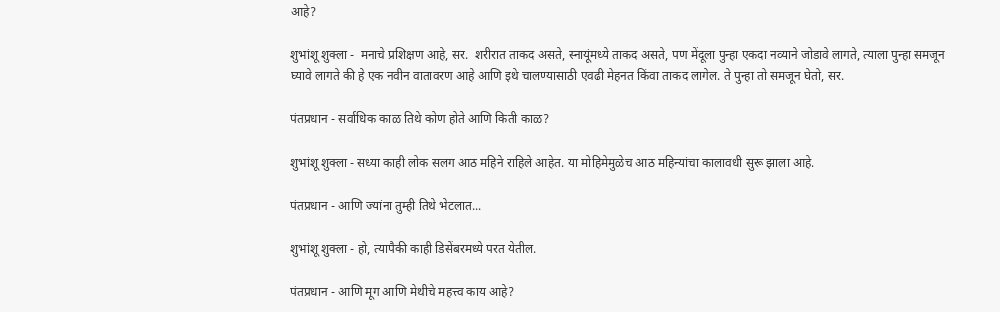आहे?

शुभांशू शुक्ला -  मनाचे प्रशिक्षण आहे, सर.  शरीरात ताकद असते, स्नायूंमध्ये ताकद असते, पण मेंदूला पुन्हा एकदा नव्याने जोडावे लागते, त्याला पुन्हा समजून घ्यावे लागते की हे एक नवीन वातावरण आहे आणि इथे चालण्यासाठी एवढी मेहनत किंवा ताकद लागेल. ते पुन्हा तो समजून घेतो, सर.

पंतप्रधान - सर्वाधिक काळ तिथे कोण होते आणि किती काळ?

शुभांशू शुक्ला - सध्या काही लोक सलग आठ महिने राहिले आहेत. या मोहिमेमुळेच आठ महिन्यांचा कालावधी सुरू झाला आहे.

पंतप्रधान - आणि ज्यांना तुम्ही तिथे भेटलात...

शुभांशू शुक्ला - हो, त्यापैकी काही डिसेंबरमध्ये परत येतील.

पंतप्रधान - आणि मूग आणि मेथीचे महत्त्व काय आहे?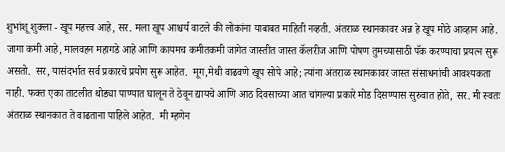शुभांशू शुक्ला - खूप महत्त्व आहे, सर. मला खूप आश्चर्य वाटले की लोकांना याबाबत माहिती नव्हती. अंतराळ स्थानकावर अन्न हे खूप मोठे आव्हान आहे. जागा कमी आहे, मालवहन महागडे आहे आणि कायमच कमीतकमी जागेत जास्तीत जास्त कॅलरीज आणि पोषण तुमच्यासाठी पॅक करण्याचा प्रयत्न सुरू असतो.  सर, यासंदर्भात सर्व प्रकारचे प्रयोग सुरू आहेत.  मूग,मेथी वाढवणे खूप सोपे आहे; त्यांना अंतराळ स्थानकावर जास्त संसाधनांची आवश्यकता नाही. फक्त एका ताटलीत थोड्या पाण्यात घालून ते ठेवून द्यायचे आणि आठ दिवसाच्या आत चांगल्या प्रकारे मोड दिसण्यास सुरुवात होते, सर. मी स्वतः अंतराळ स्थानकात ते वाढताना पाहिले आहेत.  मी म्हणेन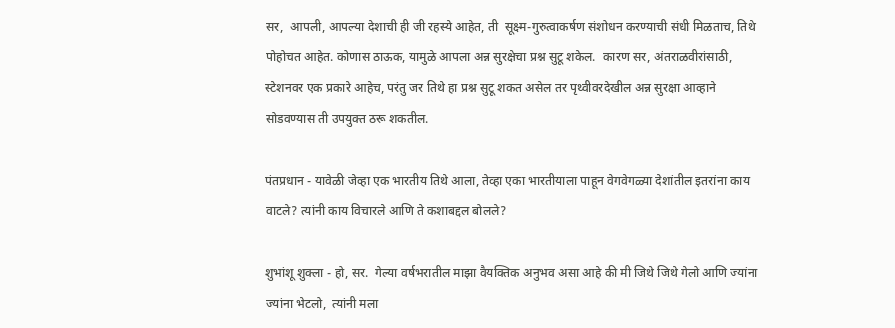सर,  आपली, आपल्या देशाची ही जी रहस्ये आहेत, ती  सूक्ष्म-गुरुत्वाकर्षण संशोधन करण्याची संधी मिळताच, तिथे पोहोचत आहेत. कोणास ठाऊक, यामुळे आपला अन्न सुरक्षेचा प्रश्न सुटू शकेल.  कारण सर, अंतराळवीरांसाठी, स्टेशनवर एक प्रकारे आहेच, परंतु जर तिथे हा प्रश्न सुटू शकत असेल तर पृथ्वीवरदेखील अन्न सुरक्षा आव्हाने सोडवण्यास ती उपयुक्त ठरू शकतील.

पंतप्रधान - यावेळी जेव्हा एक भारतीय तिथे आला, तेव्हा एका भारतीयाला पाहून वेगवेगळ्या देशांतील इतरांना काय वाटले? त्यांनी काय विचारले आणि ते कशाबद्दल बोलले?

शुभांशू शुक्ला - हो, सर.  गेल्या वर्षभरातील माझा वैयक्तिक अनुभव असा आहे की मी जिथे जिथे गेलो आणि ज्यांना ज्यांना भेटलो,  त्यांनी मला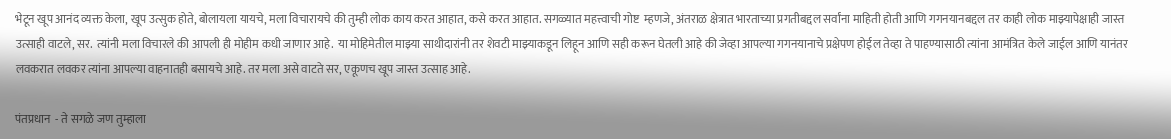भेटून खूप आनंद व्यक्त केला, खूप उत्सुक होते, बोलायला यायचे, मला विचारायचे की तुम्ही लोक काय करत आहात, कसे करत आहात. सगळ्यात महत्त्वाची गोष्ट  म्हणजे, अंतराळ क्षेत्रात भारताच्या प्रगतीबद्दल सर्वांना माहिती होती आणि गगनयानबद्दल तर काही लोक माझ्यापेक्षाही जास्त उत्साही वाटले, सर.  त्यांनी मला विचारले की आपली ही मोहीम कधी जाणार आहे.  या मोहिमेतील माझ्या साथीदारांनी तर शेवटी माझ्याकडून लिहून आणि सही करून घेतली आहे की जेव्हा आपल्या गगनयानाचे प्रक्षेपण होईल तेव्हा ते पाहण्यासाठी त्यांना आमंत्रित केले जाईल आणि यानंतर लवकरात लवकर त्यांना आपल्या वाहनातही बसायचे आहे. तर मला असे वाटते सर, एकूणच खूप जास्त उत्साह आहे.

पंतप्रधान  - ते सगळे जण तुम्हाला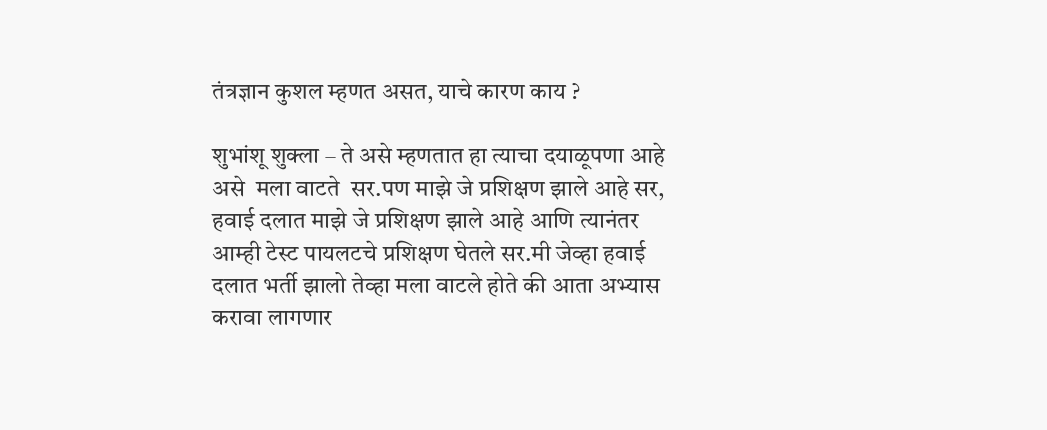तंत्रज्ञान कुशल म्हणत असत, याचे कारण काय ?

शुभांशू शुक्ला – ते असे म्हणतात हा त्याचा दयाळूपणा आहे असे  मला वाटते  सर.पण माझे जे प्रशिक्षण झाले आहे सर, हवाई दलात माझे जे प्रशिक्षण झाले आहे आणि त्यानंतर आम्ही टेस्ट पायलटचे प्रशिक्षण घेतले सर.मी जेव्हा हवाई दलात भर्ती झालो तेव्हा मला वाटले होते की आता अभ्यास करावा लागणार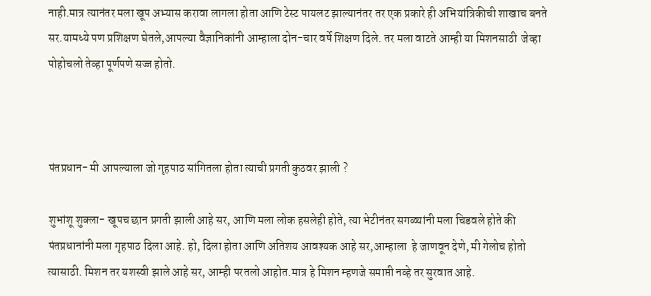नाही.मात्र त्यानंतर मला खूप अभ्यास करावा लागला होता आणि टेस्ट पायलट झाल्यानंतर तर एक प्रकारे ही अभियांत्रिकीची शाखाच बनते सर.यामध्ये पण प्रशिक्षण घेतले,आपल्या वैज्ञानिकांनी आम्हाला दोन-चार वर्षे शिक्षण दिले. तर मला वाटते आम्ही या मिशनसाठी  जेव्हा पोहोचलो तेव्हा पूर्णपणे सज्ज होतो.



पंतप्रधान- मी आपल्याला जो गृहपाठ सांगितला होता त्याची प्रगती कुठवर झाली ?

शुभांशू शुक्ला- खूपच छान प्रगती झाली आहे सर, आणि मला लोक हसलेही होते, त्या भेटीनंतर सगळ्यांनी मला चिडवले होते की पंतप्रधानांनी मला गृहपाठ दिला आहे. हो, दिला होता आणि अतिशय आवश्यक आहे सर,आम्हाला  हे जाणवून देणे, मी गेलोच होतो त्यासाठी. मिशन तर यशस्वी झाले आहे सर, आम्ही परतलो आहोत.मात्र हे मिशन म्हणजे समाप्ती नव्हे तर सुरवात आहे.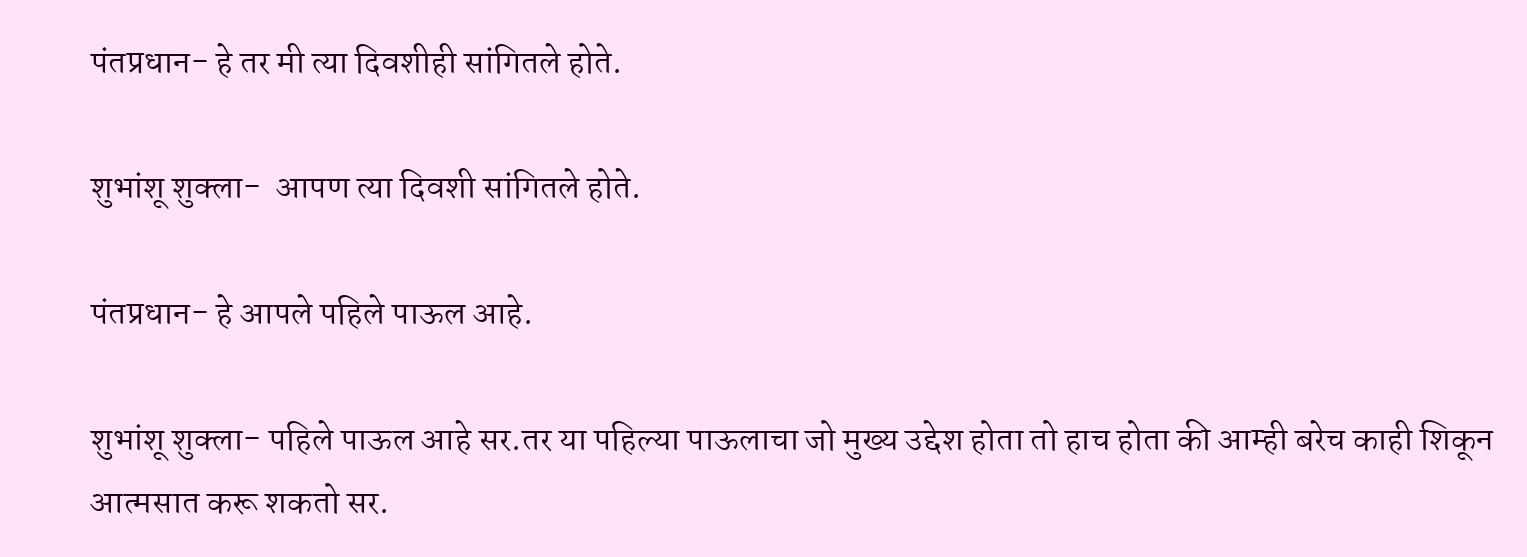पंतप्रधान- हे तर मी त्या दिवशीही सांगितले होते.

शुभांशू शुक्ला-  आपण त्या दिवशी सांगितले होते.

पंतप्रधान- हे आपले पहिले पाऊल आहे.

शुभांशू शुक्ला- पहिले पाऊल आहे सर.तर या पहिल्या पाऊलाचा जो मुख्य उद्देश होता तो हाच होता की आम्ही बरेच काही शिकून आत्मसात करू शकतो सर.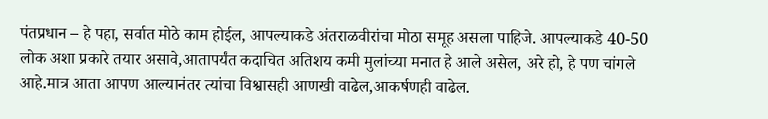पंतप्रधान – हे पहा, सर्वात मोठे काम होईल, आपल्याकडे अंतराळवीरांचा मोठा समूह असला पाहिजे. आपल्याकडे 40-50 लोक अशा प्रकारे तयार असावे,आतापर्यंत कदाचित अतिशय कमी मुलांच्या मनात हे आले असेल, अरे हो, हे पण चांगले आहे.मात्र आता आपण आल्यानंतर त्यांचा विश्वासही आणखी वाढेल,आकर्षणही वाढेल.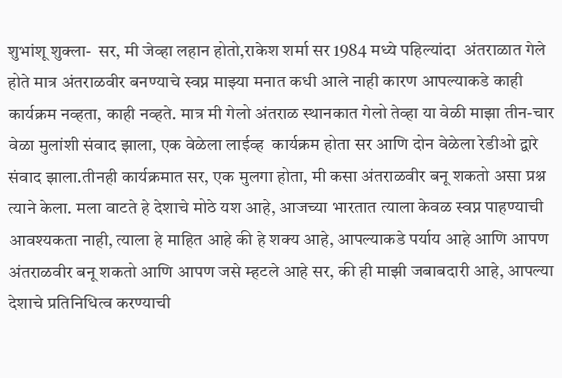शुभांशू शुक्ला-  सर, मी जेव्हा लहान होतो,राकेश शर्मा सर 1984 मध्ये पहिल्यांदा  अंतराळात गेले होते मात्र अंतराळवीर बनण्याचे स्वप्न माझ्या मनात कधी आले नाही कारण आपल्याकडे काही कार्यक्रम नव्हता, काही नव्हते. मात्र मी गेलो अंतराळ स्थानकात गेलो तेव्हा या वेळी माझा तीन-चार वेळा मुलांशी संवाद झाला, एक वेळेला लाईव्ह  कार्यक्रम होता सर आणि दोन वेळेला रेडीओ द्वारे संवाद झाला.तीनही कार्यक्रमात सर, एक मुलगा होता, मी कसा अंतराळवीर बनू शकतो असा प्रश्न त्याने केला. मला वाटते हे देशाचे मोठे यश आहे, आजच्या भारतात त्याला केवळ स्वप्न पाहण्याची आवश्यकता नाही, त्याला हे माहित आहे की हे शक्य आहे, आपल्याकडे पर्याय आहे आणि आपण अंतराळवीर बनू शकतो आणि आपण जसे म्हटले आहे सर, की ही माझी जबाबदारी आहे, आपल्या देशाचे प्रतिनिधित्व करण्याची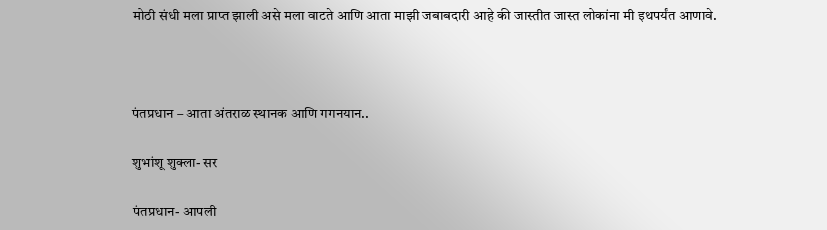मोठी संधी मला प्राप्त झाली असे मला वाटते आणि आता माझी जबाबदारी आहे की जास्तीत जास्त लोकांना मी इथपर्यंत आणावे.



पंतप्रधान – आता अंतराळ स्थानक आणि गगनयान..

शुभांशू शुक्ला- सर

पंतप्रधान- आपली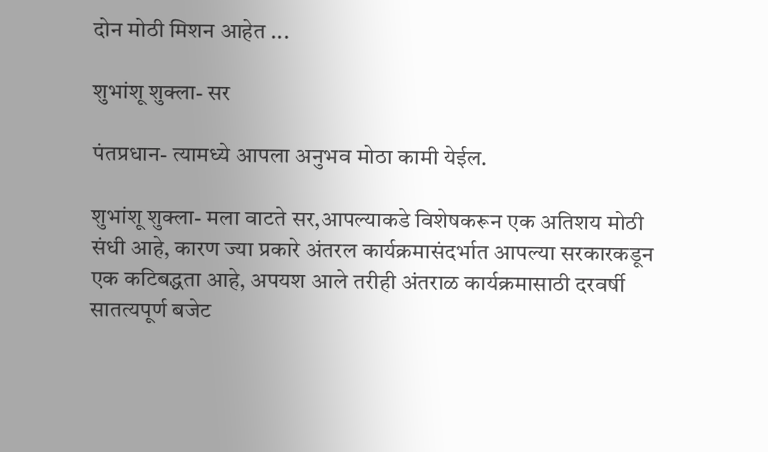दोन मोठी मिशन आहेत ...

शुभांशू शुक्ला- सर

पंतप्रधान- त्यामध्ये आपला अनुभव मोठा कामी येईल.

शुभांशू शुक्ला- मला वाटते सर,आपल्याकडे विशेषकरून एक अतिशय मोठी संधी आहे, कारण ज्या प्रकारे अंतरल कार्यक्रमासंदर्भात आपल्या सरकारकडून एक कटिबद्धता आहे, अपयश आले तरीही अंतराळ कार्यक्रमासाठी दरवर्षी सातत्यपूर्ण बजेट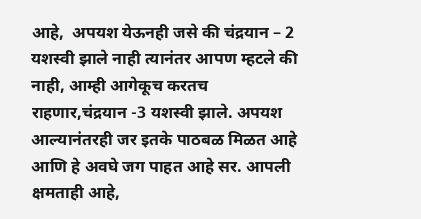आहे,  अपयश येऊनही जसे की चंद्रयान – 2 यशस्वी झाले नाही त्यानंतर आपण म्हटले की नाही, आम्ही आगेकूच करतच राहणार,चंद्रयान -3 यशस्वी झाले. अपयश आल्यानंतरही जर इतके पाठबळ मिळत आहे आणि हे अवघे जग पाहत आहे सर. आपली  क्षमताही आहे,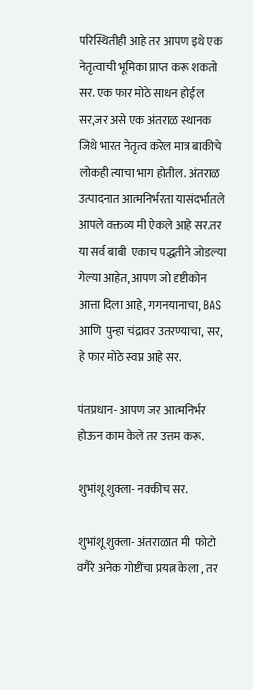परिस्थितीही आहे तर आपण इथे एक नेतृत्वाची भूमिका प्राप्त करू शकतो सर. एक फार मोठे साधन होईल सर,जर असे एक अंतराळ स्थानक जिथे भारत नेतृत्व करेल मात्र बाकीचे लोकही त्याचा भाग होतील. अंतराळ उत्पादनात आत्मनिर्भरता यासंदर्भातले आपले वक्तव्य मी ऐकले आहे सर.तर या सर्व बाबी  एकाच पद्धतीने जोडल्या गेल्या आहेत, आपण जो दृष्टीकोन आत्ता दिला आहे, गगनयानाचा, BAS आणि  पुन्हा चंद्रावर उतरण्याचा, सर, हे फार मोठे स्वप्न आहे सर.

पंतप्रधान- आपण जर आत्मनिर्भर होऊन काम केले तर उत्तम करू.

शुभांशू शुक्ला- नक्कीच सर.

शुभांशू शुक्ला- अंतराळात मी  फोटो वगैरे अनेक गोष्टींचा प्रयत्न केला , तर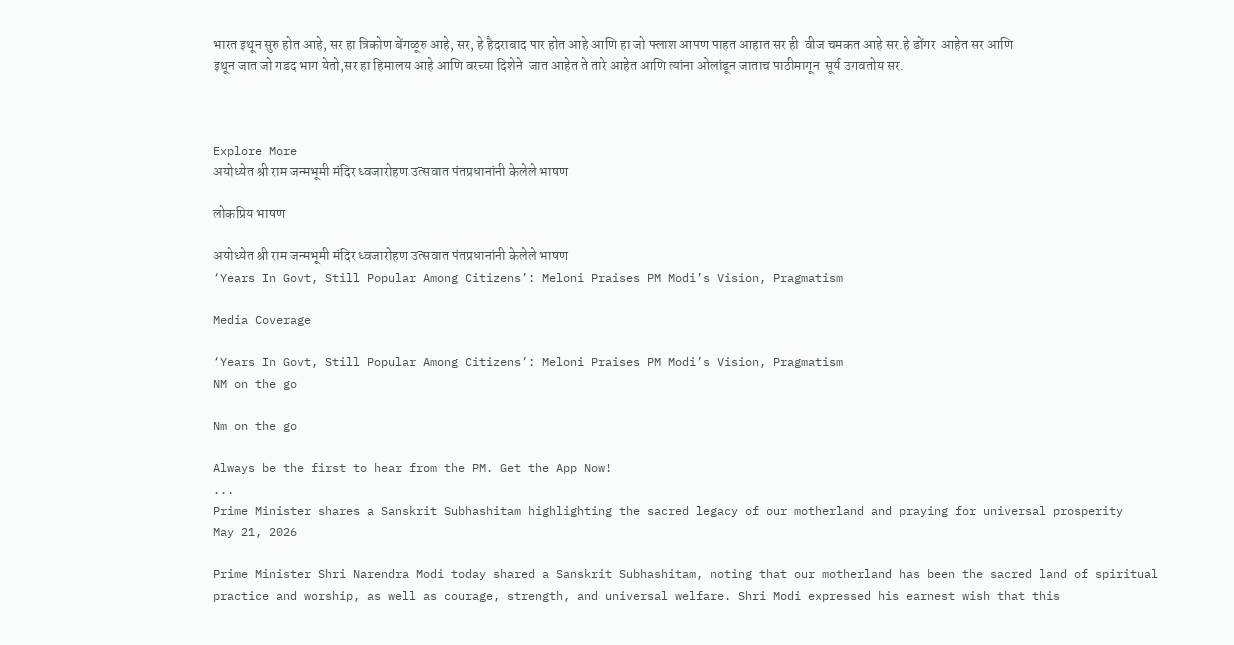भारत इथून सुरु होत आहे, सर हा त्रिकोण बेंगळूरु आहे, सर, हे हैदराबाद पार होत आहे आणि हा जो फ्लाश आपण पाहत आहात सर ही  वीज चमकत आहे सर.हे डोंगर  आहेत सर आणि इथून जात जो गडद भाग येतो,सर हा हिमालय आहे आणि वरच्या दिशेने  जात आहेत ते तारे आहेत आणि त्यांना ओलांडून जाताच पाठीमागून  सूर्य उगवतोय सर.



Explore More
अयोध्येत श्री राम जन्मभूमी मंदिर ध्वजारोहण उत्सवात पंतप्रधानांनी केलेले भाषण

लोकप्रिय भाषण

अयोध्येत श्री राम जन्मभूमी मंदिर ध्वजारोहण उत्सवात पंतप्रधानांनी केलेले भाषण
‘Years In Govt, Still Popular Among Citizens’: Meloni Praises PM Modi’s Vision, Pragmatism

Media Coverage

‘Years In Govt, Still Popular Among Citizens’: Meloni Praises PM Modi’s Vision, Pragmatism
NM on the go

Nm on the go

Always be the first to hear from the PM. Get the App Now!
...
Prime Minister shares a Sanskrit Subhashitam highlighting the sacred legacy of our motherland and praying for universal prosperity
May 21, 2026

Prime Minister Shri Narendra Modi today shared a Sanskrit Subhashitam, noting that our motherland has been the sacred land of spiritual practice and worship, as well as courage, strength, and universal welfare. Shri Modi expressed his earnest wish that this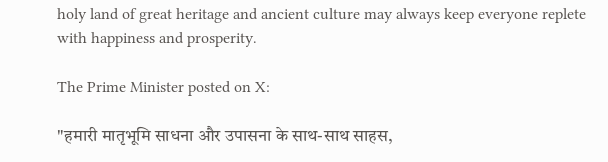holy land of great heritage and ancient culture may always keep everyone replete with happiness and prosperity.

The Prime Minister posted on X:

"हमारी मातृभूमि साधना और उपासना के साथ-साथ साहस,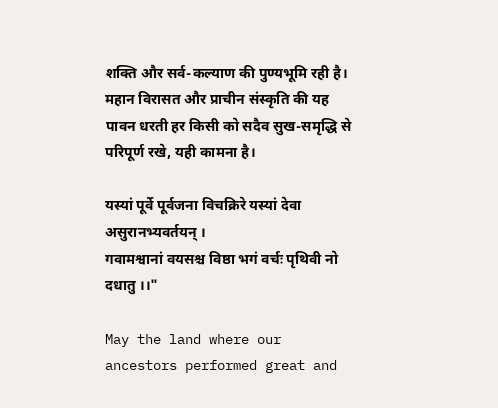शक्ति और सर्व-कल्याण की पुण्यभूमि रही है। महान विरासत और प्राचीन संस्कृति की यह पावन धरती हर किसी को सदैव सुख-समृद्धि से परिपूर्ण रखे, यही कामना है।

यस्यां पूर्वे पूर्वजना विचक्रिरे यस्यां देवा असुरानभ्यवर्तयन् ।
गवामश्वानां वयसश्च विष्ठा भगं वर्चः पृथिवी नो दधातु ।।"

May the land where our ancestors performed great and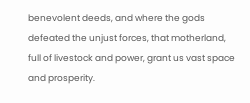benevolent deeds, and where the gods defeated the unjust forces, that motherland, full of livestock and power, grant us vast space and prosperity.